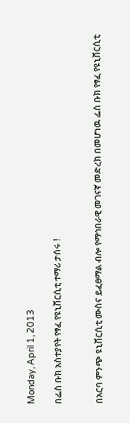Monday, April 1, 2013

በፌስ ቡክ አስተያየት የፃፈ የዩኒቨርሲቲ ተማሪ ታሰሩ !


በአርባ ምንጭ ዩኒቨርሲቲ ሙስና ይፈፀማል ብሎ የማኅበራዊ መገናኛ መድረክ በመሆነዉ ፌስ ቡክ የፃፈ የዩኒቨርሲቲ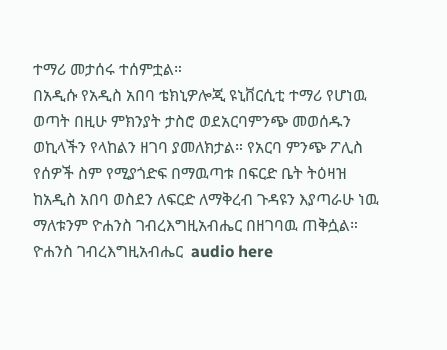ተማሪ መታሰሩ ተሰምቷል።
በአዲሱ የአዲስ አበባ ቴክኒዎሎጂ ዩኒቨርሲቲ ተማሪ የሆነዉ ወጣት በዚሁ ምክንያት ታስሮ ወደአርባምንጭ መወሰዱን ወኪላችን የላከልን ዘገባ ያመለክታል። የአርባ ምንጭ ፖሊስ የሰዎች ስም የሚያጎድፍ በማዉጣቱ በፍርድ ቤት ትዕዛዝ ከአዲስ አበባ ወስደን ለፍርድ ለማቅረብ ጉዳዩን እያጣራሁ ነዉ ማለቱንም ዮሐንስ ገብረእግዚአብሔር በዘገባዉ ጠቅሷል።
ዮሐንስ ገብረእግዚአብሔር  audio here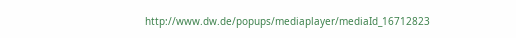http://www.dw.de/popups/mediaplayer/mediaId_16712823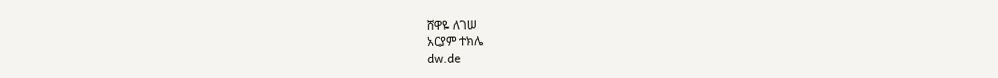ሸዋዬ ለገሠ
አርያም ተክሌ
dw.de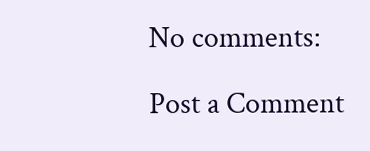No comments:

Post a Comment